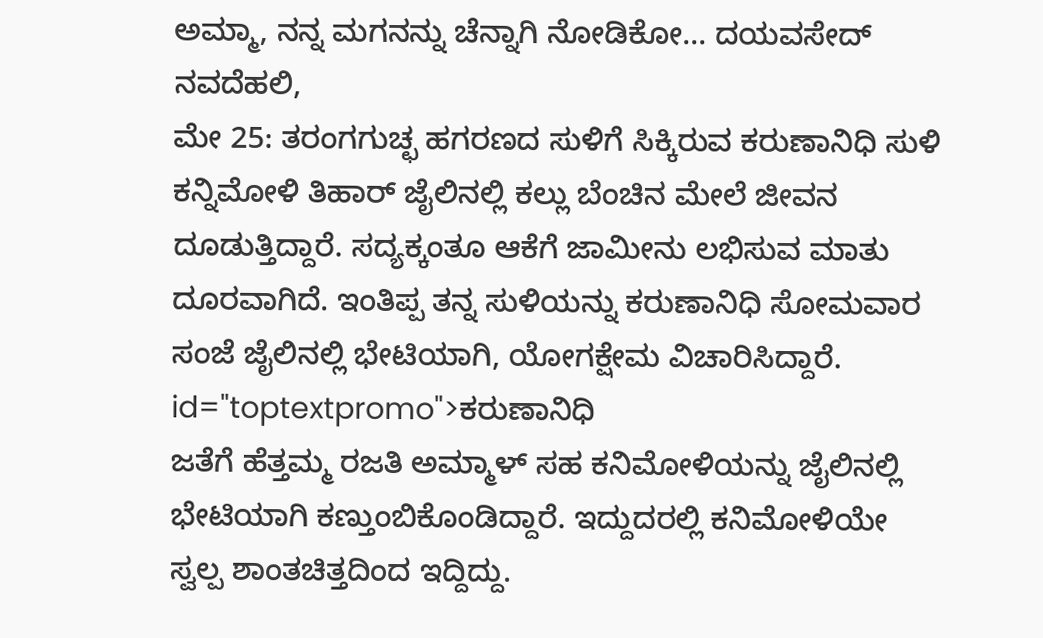ಅಮ್ಮಾ, ನನ್ನ ಮಗನನ್ನು ಚೆನ್ನಾಗಿ ನೋಡಿಕೋ... ದಯವಸೇದ್
ನವದೆಹಲಿ,
ಮೇ 25: ತರಂಗಗುಚ್ಛ ಹಗರಣದ ಸುಳಿಗೆ ಸಿಕ್ಕಿರುವ ಕರುಣಾನಿಧಿ ಸುಳಿ ಕನ್ನಿಮೋಳಿ ತಿಹಾರ್ ಜೈಲಿನಲ್ಲಿ ಕಲ್ಲು ಬೆಂಚಿನ ಮೇಲೆ ಜೀವನ ದೂಡುತ್ತಿದ್ದಾರೆ. ಸದ್ಯಕ್ಕಂತೂ ಆಕೆಗೆ ಜಾಮೀನು ಲಭಿಸುವ ಮಾತು ದೂರವಾಗಿದೆ. ಇಂತಿಪ್ಪ ತನ್ನ ಸುಳಿಯನ್ನು ಕರುಣಾನಿಧಿ ಸೋಮವಾರ ಸಂಜೆ ಜೈಲಿನಲ್ಲಿ ಭೇಟಿಯಾಗಿ, ಯೋಗಕ್ಷೇಮ ವಿಚಾರಿಸಿದ್ದಾರೆ. id="toptextpromo">ಕರುಣಾನಿಧಿ
ಜತೆಗೆ ಹೆತ್ತಮ್ಮ ರಜತಿ ಅಮ್ಮಾಳ್ ಸಹ ಕನಿಮೋಳಿಯನ್ನು ಜೈಲಿನಲ್ಲಿ ಭೇಟಿಯಾಗಿ ಕಣ್ತುಂಬಿಕೊಂಡಿದ್ದಾರೆ. ಇದ್ದುದರಲ್ಲಿ ಕನಿಮೋಳಿಯೇ ಸ್ವಲ್ಪ ಶಾಂತಚಿತ್ತದಿಂದ ಇದ್ದಿದ್ದು.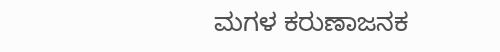ಮಗಳ ಕರುಣಾಜನಕ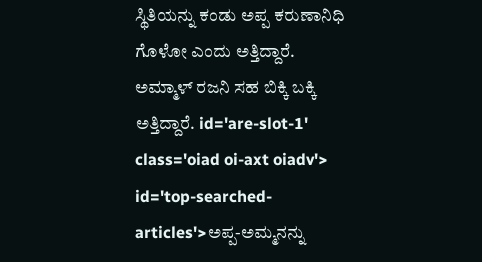ಸ್ಥಿತಿಯನ್ನು ಕಂಡು ಅಪ್ಪ ಕರುಣಾನಿಧಿ ಗೊಳೋ ಎಂದು ಅತ್ತಿದ್ದಾರೆ. ಅಮ್ಮಾಳ್ ರಜನಿ ಸಹ ಬಿಕ್ಕಿ ಬಕ್ಕಿ ಅತ್ತಿದ್ದಾರೆ. id='are-slot-1' class='oiad oi-axt oiadv'> id='top-searched-articles'>ಅಪ್ಪ-ಅಮ್ಮನನ್ನು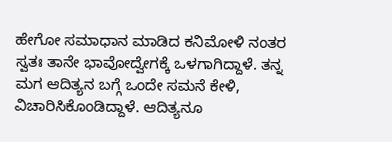ಹೇಗೋ ಸಮಾಧಾನ ಮಾಡಿದ ಕನಿಮೋಳಿ ನಂತರ ಸ್ವತಃ ತಾನೇ ಭಾವೋದ್ವೇಗಕ್ಕೆ ಒಳಗಾಗಿದ್ದಾಳೆ. ತನ್ನ ಮಗ ಆದಿತ್ಯನ ಬಗ್ಗೆ ಒಂದೇ ಸಮನೆ ಕೇಳಿ, ವಿಚಾರಿಸಿಕೊಂಡಿದ್ದಾಳೆ. ಆದಿತ್ಯನೂ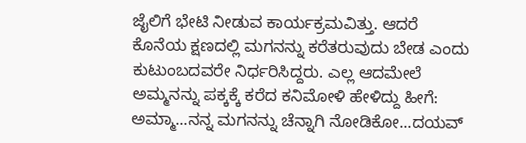ಜೈಲಿಗೆ ಭೇಟಿ ನೀಡುವ ಕಾರ್ಯಕ್ರಮವಿತ್ತು. ಆದರೆ ಕೊನೆಯ ಕ್ಷಣದಲ್ಲಿ ಮಗನನ್ನು ಕರೆತರುವುದು ಬೇಡ ಎಂದು ಕುಟುಂಬದವರೇ ನಿರ್ಧರಿಸಿದ್ದರು. ಎಲ್ಲ ಆದಮೇಲೆ ಅಮ್ಮನನ್ನು ಪಕ್ಕಕ್ಕೆ ಕರೆದ ಕನಿಮೋಳಿ ಹೇಳಿದ್ದು ಹೀಗೆ: ಅಮ್ಮಾ...ನನ್ನ ಮಗನನ್ನು ಚೆನ್ನಾಗಿ ನೋಡಿಕೋ...ದಯವ್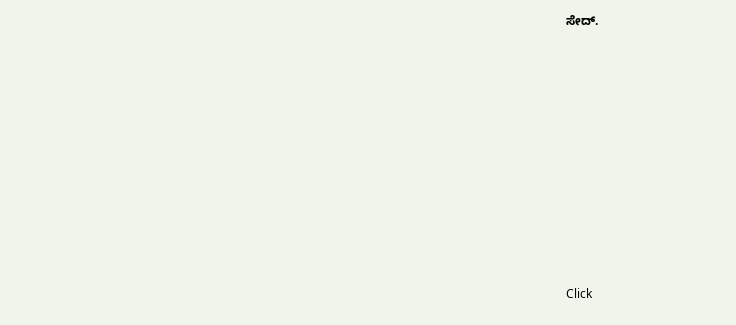ಸೇದ್.











Click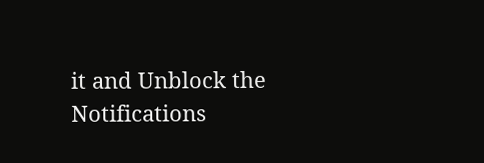it and Unblock the Notifications